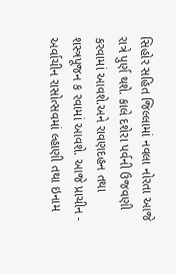સિહોર સહિત જિલ્લામાં નવલા નોરતા આજે રાત્રે પુર્ણ થશે. કાલે દશેરા પર્વની ઉજવણી કરવામાં આવશે.અને રાવણદહન તથા શસ્ત્રપૂજન ક રવામાં આવશે. આજે પ્રાચીન - અર્વાચીન રાસોત્સવમાં લ્હાણી તથા ઇનામ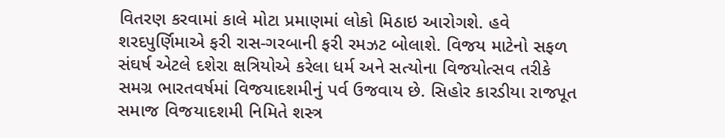વિતરણ કરવામાં કાલે મોટા પ્રમાણમાં લોકો મિઠાઇ આરોગશે. હવે શરદપુર્ણિમાએ ફરી રાસ-ગરબાની ફરી રમઝટ બોલાશે. વિજય માટેનો સફળ સંઘર્ષ એટલે દશેરા ક્ષત્રિયોએ કરેલા ધર્મ અને સત્યોના વિજયોત્સવ તરીકે સમગ્ર ભારતવર્ષમાં વિજયાદશમીનું પર્વ ઉજવાય છે. સિહોર કારડીયા રાજપૂત સમાજ વિજયાદશમી નિમિતે શસ્ત્ર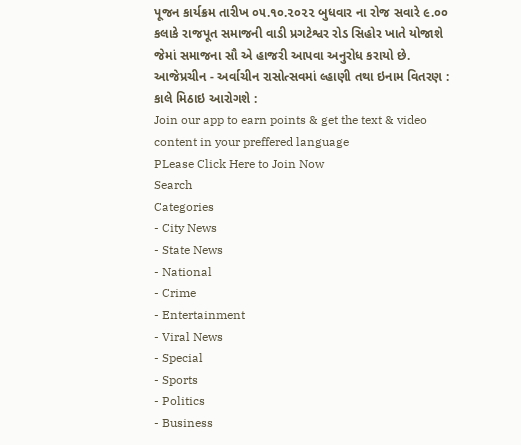પૂજન કાર્યક્રમ તારીખ ૦૫.૧૦.૨૦૨૨ બુધવાર ના રોજ સવારે ૯.૦૦ કલાકે રાજપૂત સમાજની વાડી પ્રગટેશ્વર રોડ સિહોર ખાતે યોજાશે જેમાં સમાજના સૌ એ હાજરી આપવા અનુરોધ કરાયો છે. આજેપ્રચીન - અર્વાચીન રાસોત્સવમાં લ્હાણી તથા ઇનામ વિતરણ : કાલે મિઠાઇ આરોગશે :
Join our app to earn points & get the text & video content in your preffered language
PLease Click Here to Join Now
Search
Categories
- City News
- State News
- National
- Crime
- Entertainment
- Viral News
- Special
- Sports
- Politics
- Business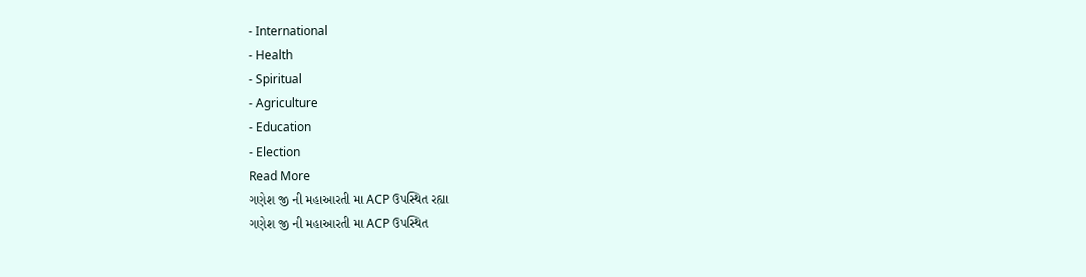- International
- Health
- Spiritual
- Agriculture
- Education
- Election
Read More
ગણેશ જી ની મહાઆરતી મા ACP ઉપસ્થિત રહ્યા
ગણેશ જી ની મહાઆરતી મા ACP ઉપસ્થિત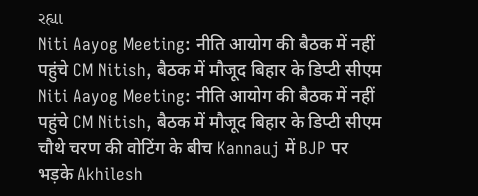રહ્યા
Niti Aayog Meeting: नीति आयोग की बैठक में नहीं पहुंचे CM Nitish, बैठक में मौजूद बिहार के डिप्टी सीएम
Niti Aayog Meeting: नीति आयोग की बैठक में नहीं पहुंचे CM Nitish, बैठक में मौजूद बिहार के डिप्टी सीएम
चौथे चरण की वोटिंग के बीच Kannauj में BJP पर भड़के Akhilesh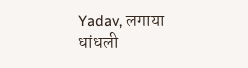Yadav, लगाया धांधली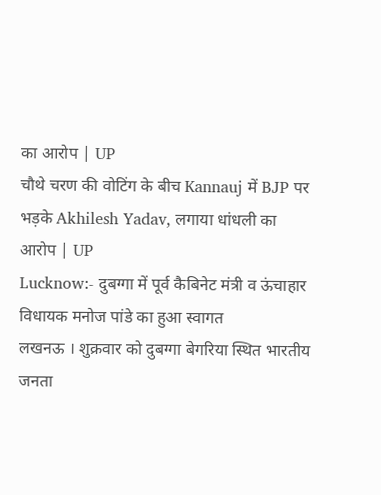का आरोप | UP
चौथे चरण की वोटिंग के बीच Kannauj में BJP पर भड़के Akhilesh Yadav, लगाया धांधली का आरोप | UP
Lucknow:- दुबग्गा में पूर्व कैबिनेट मंत्री व ऊंचाहार विधायक मनोज पांडे का हुआ स्वागत
लखनऊ । शुक्रवार को दुबग्गा बेगरिया स्थित भारतीय जनता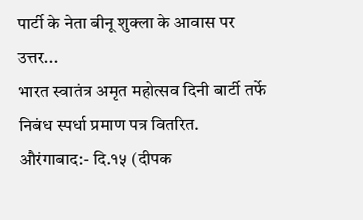पार्टी के नेता बीनू शुक्ला के आवास पर उत्तर...
भारत स्वातंत्र अमृत महोत्सव दिनी बार्टी तर्फे निबंध स्पर्धा प्रमाण पत्र वितरित.
औरंगाबाद:- दि.१५ (दीपक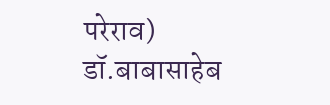परेराव) डॉ.बाबासाहेब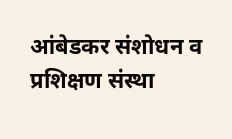आंबेडकर संशोधन व प्रशिक्षण संस्था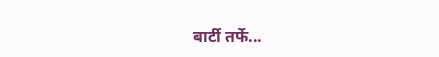बार्टी तर्फे...